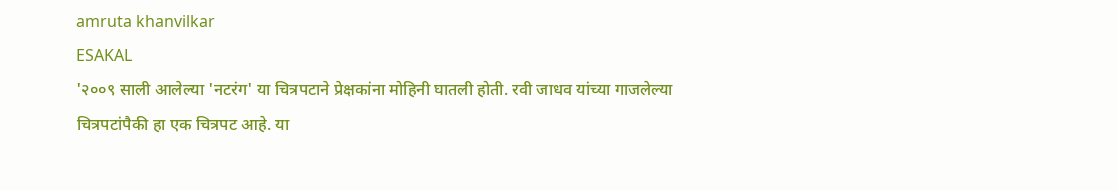amruta khanvilkar
ESAKAL
'२००९ साली आलेल्या 'नटरंग' या चित्रपटाने प्रेक्षकांना मोहिनी घातली होती. रवी जाधव यांच्या गाजलेल्या चित्रपटांपैकी हा एक चित्रपट आहे. या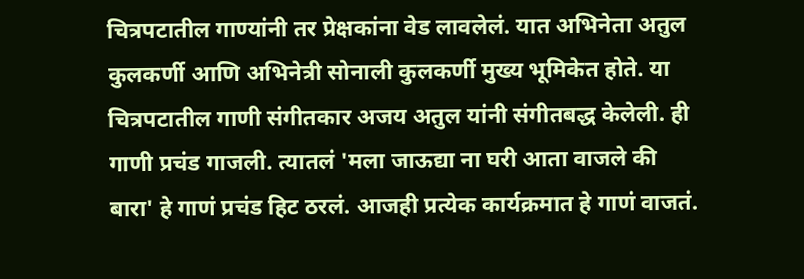चित्रपटातील गाण्यांनी तर प्रेक्षकांना वेड लावलेलं. यात अभिनेता अतुल कुलकर्णी आणि अभिनेत्री सोनाली कुलकर्णी मुख्य भूमिकेत होते. या चित्रपटातील गाणी संगीतकार अजय अतुल यांनी संगीतबद्ध केलेली. ही गाणी प्रचंड गाजली. त्यातलं 'मला जाऊद्या ना घरी आता वाजले की बारा' हे गाणं प्रचंड हिट ठरलं. आजही प्रत्येक कार्यक्रमात हे गाणं वाजतं.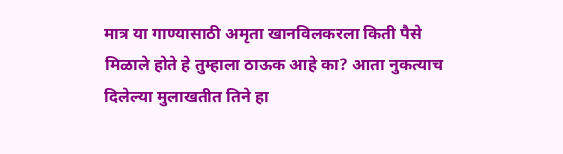मात्र या गाण्यासाठी अमृता खानविलकरला किती पैसे मिळाले होते हे तुम्हाला ठाऊक आहे का? आता नुकत्याच दिलेल्या मुलाखतीत तिने हा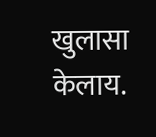खुलासा केलाय.